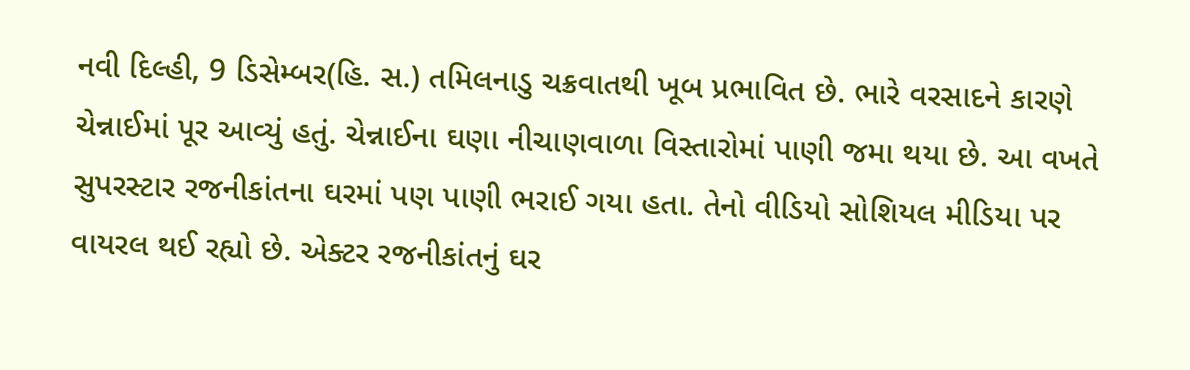નવી દિલ્હી, 9 ડિસેમ્બર(હિ. સ.) તમિલનાડુ ચક્રવાતથી ખૂબ પ્રભાવિત છે. ભારે વરસાદને કારણે ચેન્નાઈમાં પૂર આવ્યું હતું. ચેન્નાઈના ઘણા નીચાણવાળા વિસ્તારોમાં પાણી જમા થયા છે. આ વખતે સુપરસ્ટાર રજનીકાંતના ઘરમાં પણ પાણી ભરાઈ ગયા હતા. તેનો વીડિયો સોશિયલ મીડિયા પર વાયરલ થઈ રહ્યો છે. એક્ટર રજનીકાંતનું ઘર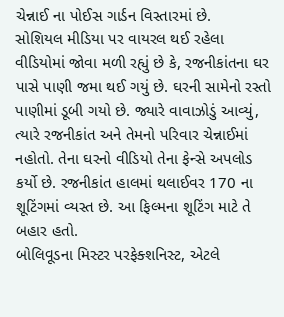ચેન્નાઈ ના પોઈસ ગાર્ડન વિસ્તારમાં છે.
સોશિયલ મીડિયા પર વાયરલ થઈ રહેલા વીડિયોમાં જોવા મળી રહ્યું છે કે, રજનીકાંતના ઘર પાસે પાણી જમા થઈ ગયું છે. ઘરની સામેનો રસ્તો પાણીમાં ડૂબી ગયો છે. જ્યારે વાવાઝોડું આવ્યું, ત્યારે રજનીકાંત અને તેમનો પરિવાર ચેન્નાઈમાં નહોતો. તેના ઘરનો વીડિયો તેના ફેન્સે અપલોડ કર્યો છે. રજનીકાંત હાલમાં થલાઈવર 170 ના શૂટિંગમાં વ્યસ્ત છે. આ ફિલ્મના શૂટિંગ માટે તે બહાર હતો.
બોલિવૂડના મિસ્ટર પરફેક્શનિસ્ટ, એટલે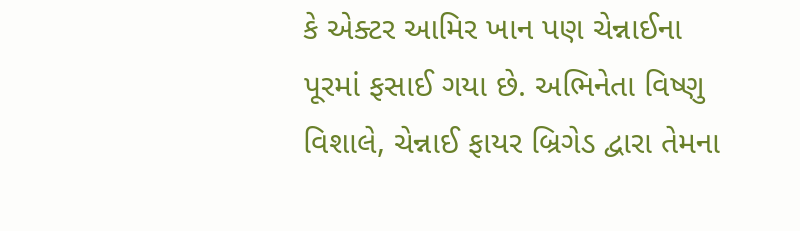કે એક્ટર આમિર ખાન પણ ચેન્નાઈના પૂરમાં ફસાઈ ગયા છે. અભિનેતા વિષ્ણુ વિશાલે, ચેન્નાઈ ફાયર બ્રિગેડ દ્વારા તેમના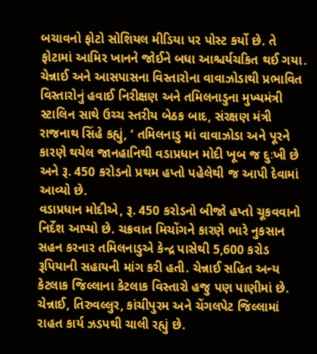બચાવનો ફોટો સોશિયલ મીડિયા પર પોસ્ટ કર્યો છે. તે ફોટામાં આમિર ખાનને જોઈને બધા આશ્ચર્યચકિત થઈ ગયા.
ચેન્નાઈ અને આસપાસના વિસ્તારોના વાવાઝોડાથી પ્રભાવિત વિસ્તારોનું હવાઈ નિરીક્ષણ અને તમિલનાડુના મુખ્યમંત્રી સ્ટાલિન સાથે ઉચ્ચ સ્તરીય બેઠક બાદ, સંરક્ષણ મંત્રી રાજનાથ સિંહે કહ્યું, ‘ તમિલનાડુ માં વાવાઝોડા અને પૂરને કારણે થયેલ જાનહાનિથી વડાપ્રધાન મોદી ખૂબ જ દુઃખી છે અને રૂ. 450 કરોડનો પ્રથમ હપ્તો પહેલેથી જ આપી દેવામાં આવ્યો છે.
વડાપ્રધાન મોદીએ, રૂ. 450 કરોડનો બીજો હપ્તો ચૂકવવાનો નિર્દેશ આપ્યો છે. ચક્રવાત મિચોંગને કારણે ભારે નુકસાન સહન કરનાર તમિલનાડુએ કેન્દ્ર પાસેથી 5,600 કરોડ રૂપિયાની સહાયની માંગ કરી હતી. ચેન્નાઈ સહિત અન્ય કેટલાક જિલ્લાના કેટલાક વિસ્તારો હજુ પણ પાણીમાં છે. ચેન્નાઈ, તિરુવલ્લુર, કાંચીપુરમ અને ચેંગલપેટ જિલ્લામાં રાહત કાર્ય ઝડપથી ચાલી રહ્યું છે.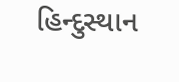હિન્દુસ્થાન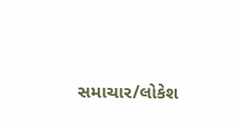સમાચાર/લોકેશ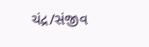ચંદ્ર/સંજીવ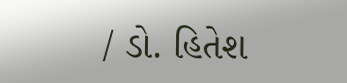/ ડો. હિતેશ